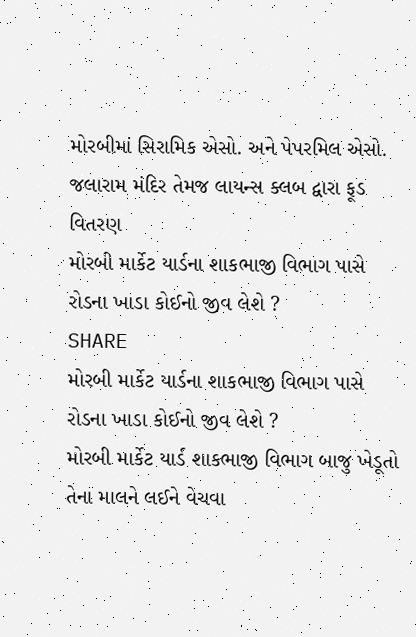મોરબીમાં સિરામિક એસો. અને પેપરમિલ એસો. જલારામ મંદિર તેમજ લાયન્સ ક્લબ દ્વારા ફૂડ વિતરણ
મોરબી માર્કેટ યાર્ડના શાકભાજી વિભાગ પાસે રોડના ખાડા કોઈનો જીવ લેશે ?
SHARE
મોરબી માર્કેટ યાર્ડના શાકભાજી વિભાગ પાસે રોડના ખાડા કોઈનો જીવ લેશે ?
મોરબી માર્કેટ યાર્ડ શાકભાજી વિભાગ બાજુ ખેડૂતો તેના માલને લઈને વેચવા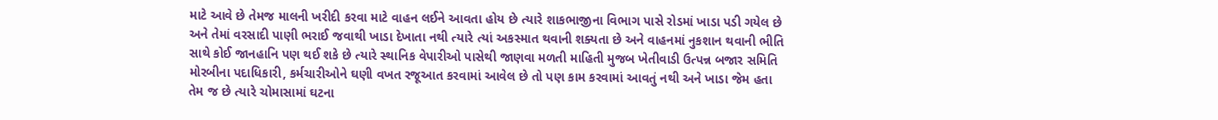માટે આવે છે તેમજ માલની ખરીદી કરવા માટે વાહન લઈને આવતા હોય છે ત્યારે શાકભાજીના વિભાગ પાસે રોડમાં ખાડા પડી ગયેલ છે અને તેમાં વરસાદી પાણી ભરાઈ જવાથી ખાડા દેખાતા નથી ત્યારે ત્યાં અકસ્માત થવાની શક્યતા છે અને વાહનમાં નુકશાન થવાની ભીતિ સાથે કોઈ જાનહાનિ પણ થઈ શકે છે ત્યારે સ્થાનિક વેપારીઓ પાસેથી જાણવા મળતી માહિતી મુજબ ખેતીવાડી ઉત્પન્ન બજાર સમિતિ મોરબીના પદાધિકારી, કર્મચારીઓને ઘણી વખત રજૂઆત કરવામાં આવેલ છે તો પણ કામ કરવામાં આવતું નથી અને ખાડા જેમ હતા તેમ જ છે ત્યારે ચોમાસામાં ઘટના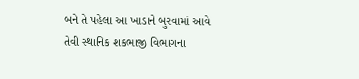બને તે પહેલા આ ખાડાને બુરવામાં આવે તેવી સ્થાનિક શકભાજી વિભાગના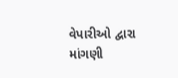વેપારીઓ દ્વારા માંગણી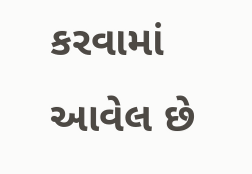કરવામાં આવેલ છે